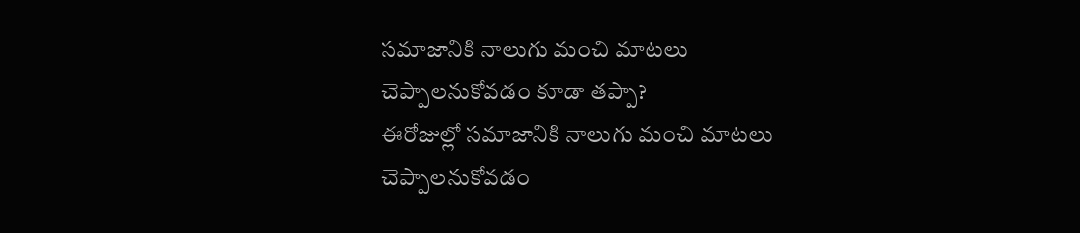సమాజానికి నాలుగు మంచి మాటలు చెప్పాలనుకోవడం కూడా తప్పా?
ఈరోజుల్లో సమాజానికి నాలుగు మంచి మాటలు చెప్పాలనుకోవడం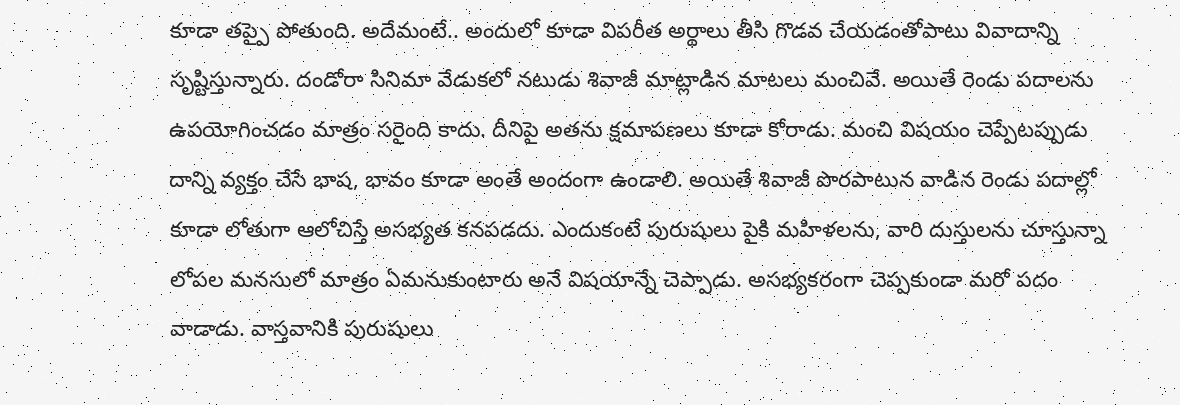కూడా తప్పై పోతుంది. అదేమంటే.. అందులో కూడా విపరీత అర్థాలు తీసి గొడవ చేయడంతోపాటు వివాదాన్ని సృష్టిస్తున్నారు. దండోరా సినిమా వేడుకలో నటుడు శివాజీ మాట్లాడిన మాటలు మంచివే. అయితే రెండు పదాలను ఉపయోగించడం మాత్రం సరైంది కాదు. దీనిపై అతను క్షమాపణలు కూడా కోరాడు. మంచి విషయం చెప్పేటప్పుడు దాన్ని వ్యక్తం చేసే భాష, భావం కూడా అంతే అందంగా ఉండాలి. అయితే శివాజీ పొరపాటున వాడిన రెండు పదాల్లో కూడా లోతుగా ఆలోచిస్తే అసభ్యత కనపడదు. ఎందుకంటే పురుషులు పైకి మహిళలను, వారి దుస్తులను చూస్తున్నా లోపల మనసులో మాత్రం ఏమనుకుంటారు అనే విషయాన్నే చెప్పాడు. అసభ్యకరంగా చెప్పకుండా మరో పదం వాడాడు. వాస్తవానికి పురుషులు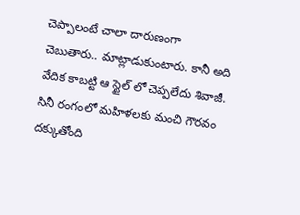చెప్పాలంటే చాలా దారుణంగా చెబుతారు.. మాట్లాడుకుంటారు. కానీ అది వేదిక కాబట్టి ఆ స్టైల్ లో చెప్పలేదు శివాజీ.
సినీ రంగంలో మహిళలకు మంచి గౌరవం దక్కుతోంది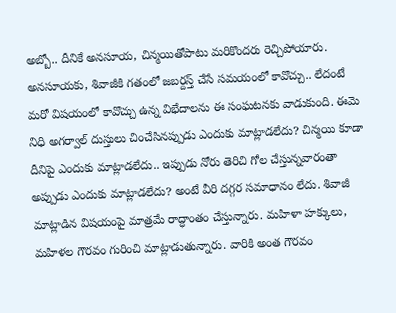అబ్బో.. దీనికే అనసూయ, చిన్మయితోపాటు మరికొందరు రెచ్చిపోయారు. అనసూయకు, శివాజీకి గతంలో జబర్దస్త్ చేసే సమయంలో కావొచ్చు.. లేదంటే మరో విషయంలో కావొచ్చు ఉన్న విభేదాలను ఈ సంఘటనకు వాడుకుంది. ఈమె నిధి అగర్వాల్ దుస్తులు చించేసినప్పుడు ఎందుకు మాట్లాడలేదు? చిన్మయి కూడా దీనిపై ఎందుకు మాట్లాడలేదు.. ఇప్పుడు నోరు తెరిచి గోల చేస్తున్నవారంతా అప్పుడు ఎందుకు మాట్లాడలేదు? అంటే వీరి దగ్గర సమాధానం లేదు. శివాజీ మాట్లాడిన విషయంపై మాత్రమే రాద్ధాంతం చేస్తున్నారు. మహిళా హక్కులు, మహిళల గౌరవం గురించి మాట్లాడుతున్నారు. వారికి అంత గౌరవం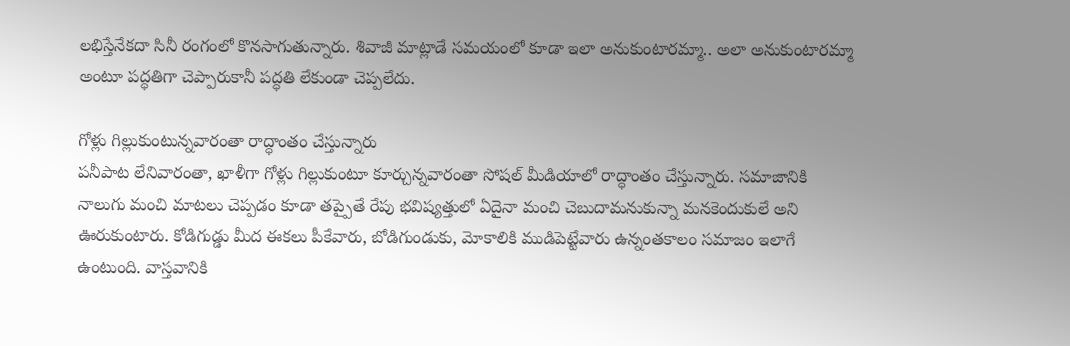లభిస్తేనేకదా సినీ రంగంలో కొనసాగుతున్నారు. శివాజీ మాట్లాడే సమయంలో కూడా ఇలా అనుకుంటారమ్మా.. అలా అనుకుంటారమ్మా అంటూ పద్ధతిగా చెప్పారుకానీ పద్ధతి లేకుండా చెప్పలేదు.

గోళ్లు గిల్లుకుంటున్నవారంతా రాద్ధాంతం చేస్తున్నారు
పనీపాట లేనివారంతా, ఖాళీగా గోళ్లు గిల్లుకుంటూ కూర్చున్నవారంతా సోషల్ మీడియాలో రాద్ధాంతం చేస్తున్నారు. సమాజానికి నాలుగు మంచి మాటలు చెప్పడం కూడా తప్పైతే రేపు భవిష్యత్తులో ఏదైనా మంచి చెబుదామనుకున్నా మనకెందుకులే అని ఊరుకుంటారు. కోడిగుడ్డు మీద ఈకలు పీకేవారు, బోడిగుండుకు, మోకాలికి ముడిపెట్టేవారు ఉన్నంతకాలం సమాజం ఇలాగే ఉంటుంది. వాస్తవానికి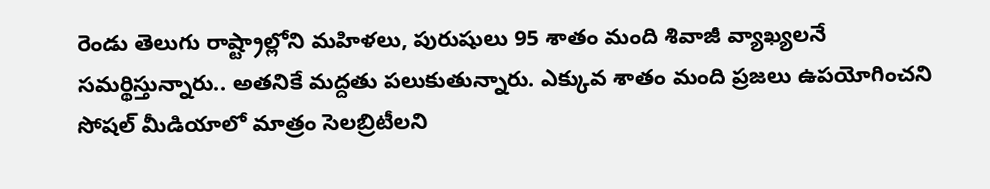రెండు తెలుగు రాష్ట్రాల్లోని మహిళలు, పురుషులు 95 శాతం మంది శివాజీ వ్యాఖ్యలనే సమర్థిస్తున్నారు.. అతనికే మద్దతు పలుకుతున్నారు. ఎక్కువ శాతం మంది ప్రజలు ఉపయోగించని సోషల్ మీడియాలో మాత్రం సెలబ్రిటీలని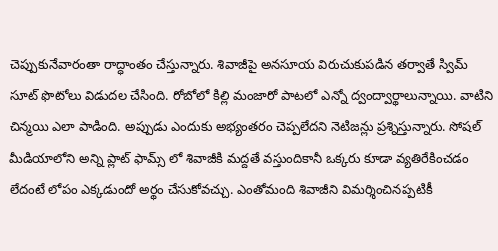చెప్పుకునేవారంతా రాద్ధాంతం చేస్తున్నారు. శివాజీపై అనసూయ విరుచుకుపడిన తర్వాతే స్విమ్ సూట్ ఫొటోలు విడుదల చేసింది. రోబోలో కిల్లి మంజారో పాటలో ఎన్నో ద్వంద్వార్థాలున్నాయి. వాటిని చిన్మయి ఎలా పాడింది. అప్పుడు ఎందుకు అభ్యంతరం చెప్పలేదని నెటిజన్లు ప్రశ్నిస్తున్నారు. సోషల్ మీడియాలోని అన్ని ప్లాట్ ఫామ్స్ లో శివాజీకి మద్దతే వస్తుందికానీ ఒక్కరు కూడా వ్యతిరేకించడం లేదంటే లోపం ఎక్కడుందో అర్థం చేసుకోవచ్చు. ఎంతోమంది శివాజీని విమర్శించినప్పటికీ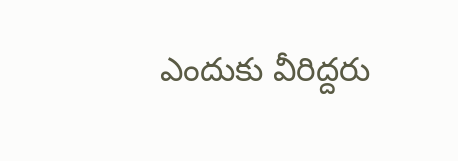ఎందుకు వీరిద్దరు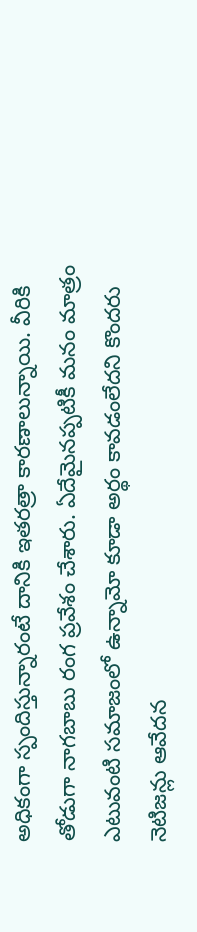అధికంగా స్పందిస్తున్నారంటే దానికి ఇతరత్రా కారణాలున్నాయి. వీరికి తోడుగా నాగబాబు రంగ ప్రవేశం చేశారు. ఏదేమైనప్పటికీ మనం మాత్రం ఎటువంటి సమాజంలో ఉన్నామో కూడా అర్థం కావడంలేదని కొందరు నెటిజన్లు ఆవేదన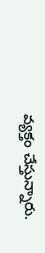వ్యక్తం చేస్తున్నారు.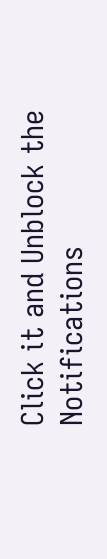Click it and Unblock the Notifications